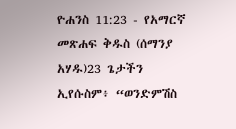ዮሐንስ 11:23 - የአማርኛ መጽሐፍ ቅዱስ (ሰማንያ አሃዱ)23 ጌታችን ኢየሱስም፥ “ወንድምሽስ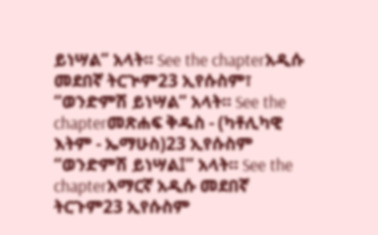ይነሣል” አላት። See the chapterአዲሱ መደበኛ ትርጒም23 ኢየሱስም፣ “ወንድምሽ ይነሣል” አላት። See the chapterመጽሐፍ ቅዱስ - (ካቶሊካዊ እትም - ኤማሁስ)23 ኢየሱስም “ወንድምሽ ይነሣል፤” አላት። See the chapterአማርኛ አዲሱ መደበኛ ትርጉም23 ኢየሱስም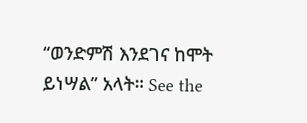“ወንድምሽ እንደገና ከሞት ይነሣል” አላት። See the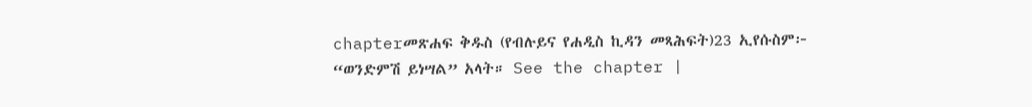chapterመጽሐፍ ቅዱስ (የብሉይና የሐዲስ ኪዳን መጻሕፍት)23 ኢየሱስም፦ “ወንድምሽ ይነሣል” አላት። See the chapter |